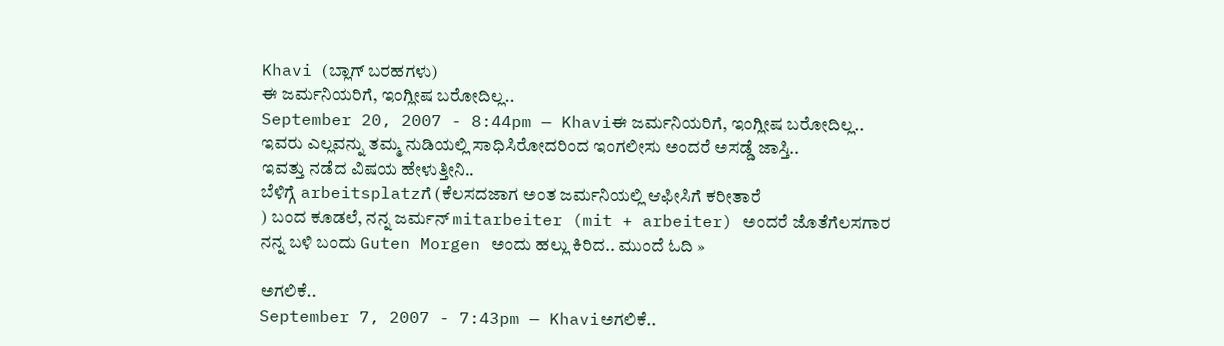Khavi (ಬ್ಲಾಗ್ ಬರಹಗಳು)
ಈ ಜರ್ಮನಿಯರಿಗೆ, ಇಂಗ್ಲೀಷ ಬರೋದಿಲ್ಲ..
September 20, 2007 - 8:44pm — Khaviಈ ಜರ್ಮನಿಯರಿಗೆ, ಇಂಗ್ಲೀಷ ಬರೋದಿಲ್ಲ..
ಇವರು ಎಲ್ಲವನ್ನು ತಮ್ಮ ನುಡಿಯಲ್ಲಿ ಸಾಧಿಸಿರೋದರಿಂದ ಇಂಗಲೀಸು ಅಂದರೆ ಅಸಡ್ಡೆ ಜಾಸ್ತಿ..
ಇವತ್ತು ನಡೆದ ವಿಷಯ ಹೇಳುತ್ತೀನಿ..
ಬೆಳಿಗ್ಗೆ arbeitsplatzಗೆ (ಕೆಲಸದಜಾಗ ಅಂತ ಜರ್ಮನಿಯಲ್ಲಿ ಆಫೀಸಿಗೆ ಕರೀತಾರೆ
) ಬಂದ ಕೂಡಲೆ, ನನ್ನ ಜರ್ಮನ್ mitarbeiter (mit + arbeiter) ಅಂದರೆ ಜೊತೆಗೆಲಸಗಾರ
ನನ್ನ ಬಳಿ ಬಂದು Guten Morgen ಅಂದು ಹಲ್ಲು ಕಿರಿದ.. ಮುಂದೆ ಓದಿ »

ಅಗಲಿಕೆ..
September 7, 2007 - 7:43pm — Khaviಅಗಲಿಕೆ..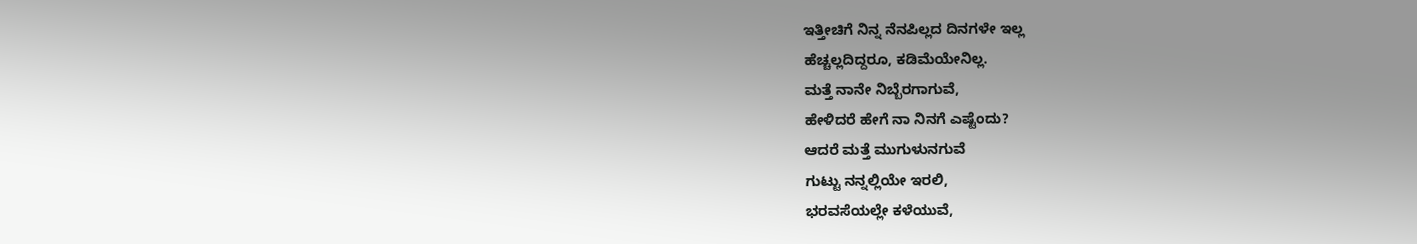ಇತ್ತೀಚಿಗೆ ನಿನ್ನ ನೆನಪಿಲ್ಲದ ದಿನಗಳೇ ಇಲ್ಲ
ಹೆಚ್ಚಲ್ಲದಿದ್ದರೂ, ಕಡಿಮೆಯೇನಿಲ್ಲ.
ಮತ್ತೆ ನಾನೇ ನಿಬ್ಬೆರಗಾಗುವೆ,
ಹೇಳಿದರೆ ಹೇಗೆ ನಾ ನಿನಗೆ ಎಷ್ಟೆಂದು?
ಆದರೆ ಮತ್ತೆ ಮುಗುಳುನಗುವೆ
ಗುಟ್ಟು ನನ್ನಲ್ಲಿಯೇ ಇರಲಿ,
ಭರವಸೆಯಲ್ಲೇ ಕಳೆಯುವೆ,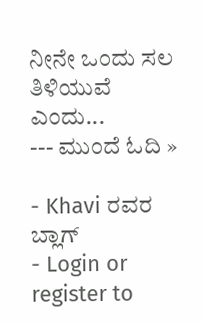ನೀನೇ ಒಂದು ಸಲ ತಿಳಿಯುವೆ ಎಂದು...
--- ಮುಂದೆ ಓದಿ »

- Khavi ರವರ ಬ್ಲಾಗ್
- Login or register to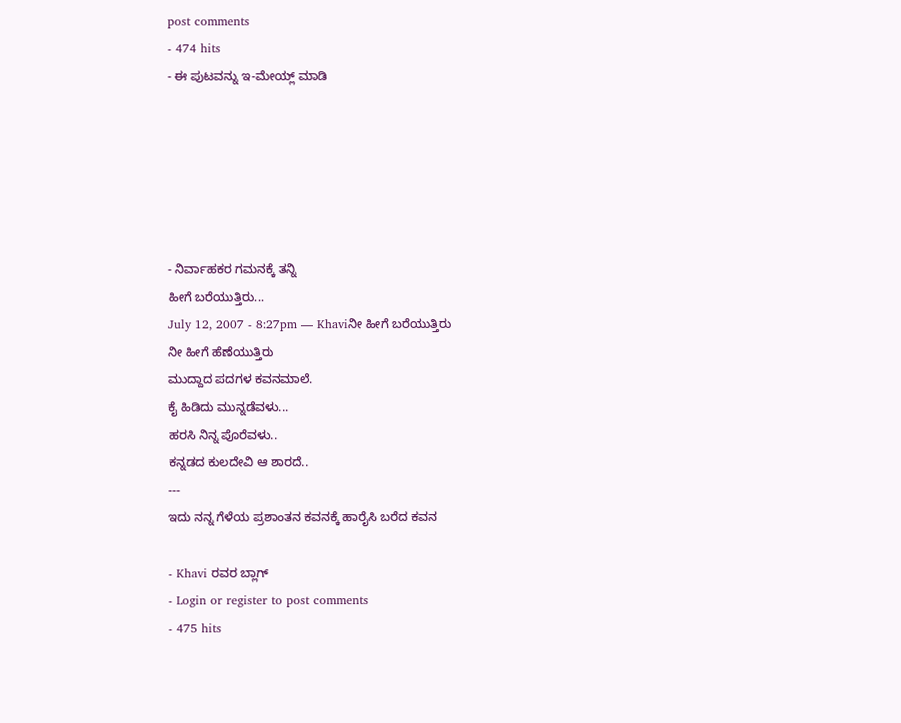post comments
- 474 hits
- ಈ ಪುಟವನ್ನು ಇ-ಮೇಯ್ಲ್ ಮಾಡಿ






- ನಿರ್ವಾಹಕರ ಗಮನಕ್ಕೆ ತನ್ನಿ
ಹೀಗೆ ಬರೆಯುತ್ತಿರು...
July 12, 2007 - 8:27pm — Khaviನೀ ಹೀಗೆ ಬರೆಯುತ್ತಿರು
ನೀ ಹೀಗೆ ಹೆಣೆಯುತ್ತಿರು
ಮುದ್ದಾದ ಪದಗಳ ಕವನಮಾಲೆ.
ಕೈ ಹಿಡಿದು ಮುನ್ನಡೆವಳು...
ಹರಸಿ ನಿನ್ನ ಪೊರೆವಳು..
ಕನ್ನಡದ ಕುಲದೇವಿ ಆ ಶಾರದೆ..
---
ಇದು ನನ್ನ ಗೆಳೆಯ ಪ್ರಶಾಂತನ ಕವನಕ್ಕೆ ಹಾರೈಸಿ ಬರೆದ ಕವನ

- Khavi ರವರ ಬ್ಲಾಗ್
- Login or register to post comments
- 475 hits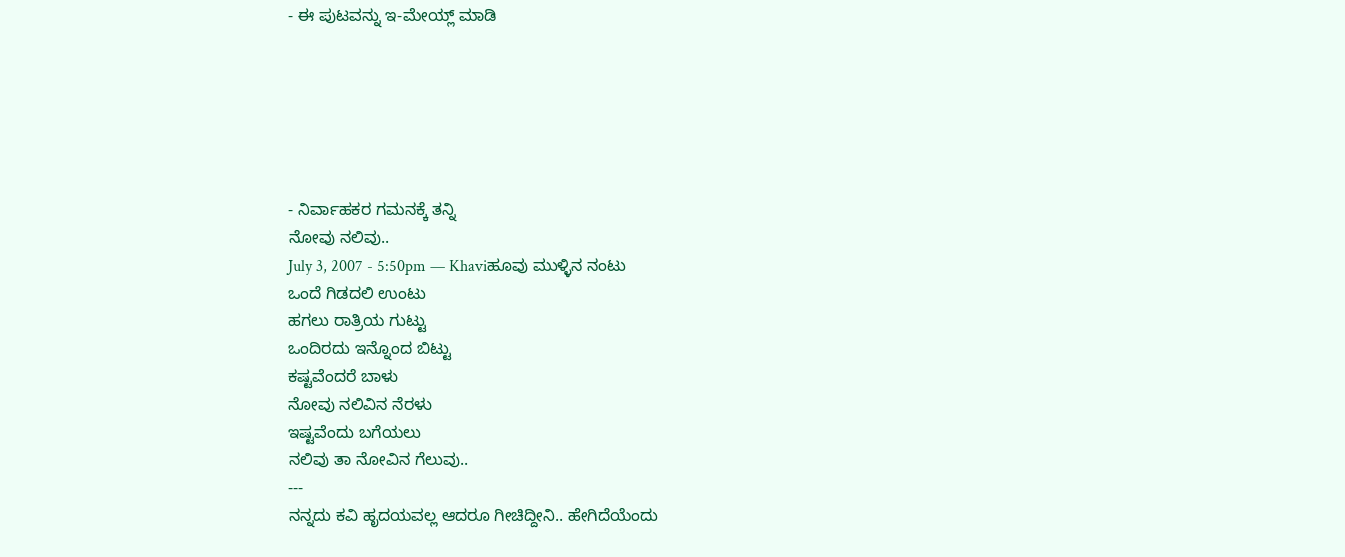- ಈ ಪುಟವನ್ನು ಇ-ಮೇಯ್ಲ್ ಮಾಡಿ






- ನಿರ್ವಾಹಕರ ಗಮನಕ್ಕೆ ತನ್ನಿ
ನೋವು ನಲಿವು..
July 3, 2007 - 5:50pm — Khaviಹೂವು ಮುಳ್ಳಿನ ನಂಟು
ಒಂದೆ ಗಿಡದಲಿ ಉಂಟು
ಹಗಲು ರಾತ್ರಿಯ ಗುಟ್ಟು
ಒಂದಿರದು ಇನ್ನೊಂದ ಬಿಟ್ಟು
ಕಷ್ಟವೆಂದರೆ ಬಾಳು
ನೋವು ನಲಿವಿನ ನೆರಳು
ಇಷ್ಟವೆಂದು ಬಗೆಯಲು
ನಲಿವು ತಾ ನೋವಿನ ಗೆಲುವು..
---
ನನ್ನದು ಕವಿ ಹೃದಯವಲ್ಲ ಆದರೂ ಗೀಚಿದ್ದೀನಿ.. ಹೇಗಿದೆಯೆಂದು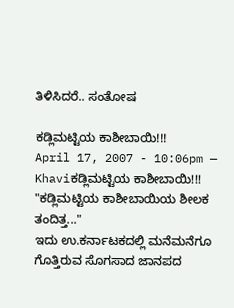ತಿಳಿಸಿದರೆ.. ಸಂತೋಷ

ಕಡ್ಲಿಮಟ್ಟಿಯ ಕಾಶೀಬಾಯಿ!!!
April 17, 2007 - 10:06pm — Khaviಕಡ್ಲಿಮಟ್ಟಿಯ ಕಾಶೀಬಾಯಿ!!!
"ಕಡ್ಲಿಮಟ್ಟಿಯ ಕಾಶೀಬಾಯಿಯ ಶೀಲಕ ತಂದಿತ್ತ..."
ಇದು ಉ.ಕರ್ನಾಟಕದಲ್ಲಿ ಮನೆಮನೆಗೂ ಗೊತ್ತಿರುವ ಸೊಗಸಾದ ಜಾನಪದ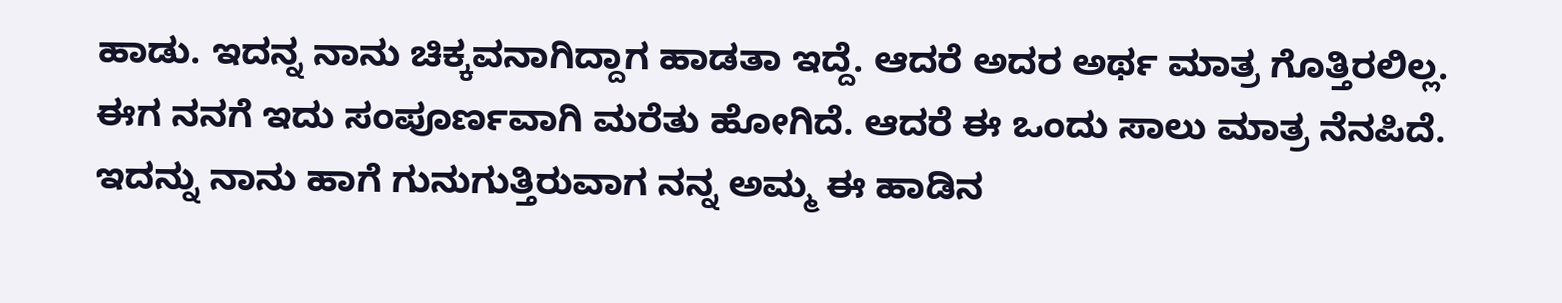ಹಾಡು. ಇದನ್ನ ನಾನು ಚಿಕ್ಕವನಾಗಿದ್ದಾಗ ಹಾಡತಾ ಇದ್ದೆ. ಆದರೆ ಅದರ ಅರ್ಥ ಮಾತ್ರ ಗೊತ್ತಿರಲಿಲ್ಲ. ಈಗ ನನಗೆ ಇದು ಸಂಪೂರ್ಣವಾಗಿ ಮರೆತು ಹೋಗಿದೆ. ಆದರೆ ಈ ಒಂದು ಸಾಲು ಮಾತ್ರ ನೆನಪಿದೆ. ಇದನ್ನು ನಾನು ಹಾಗೆ ಗುನುಗುತ್ತಿರುವಾಗ ನನ್ನ ಅಮ್ಮ ಈ ಹಾಡಿನ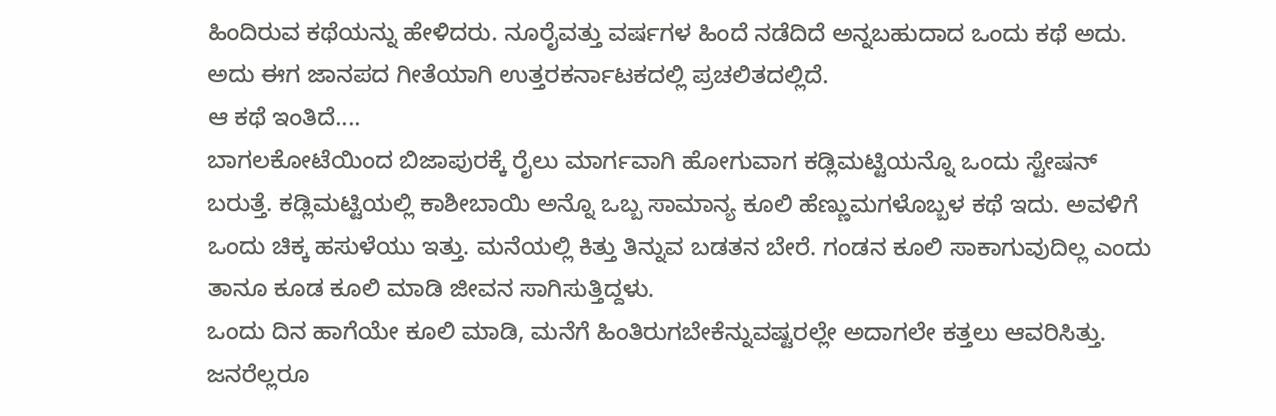ಹಿಂದಿರುವ ಕಥೆಯನ್ನು ಹೇಳಿದರು. ನೂರೈವತ್ತು ವರ್ಷಗಳ ಹಿಂದೆ ನಡೆದಿದೆ ಅನ್ನಬಹುದಾದ ಒಂದು ಕಥೆ ಅದು. ಅದು ಈಗ ಜಾನಪದ ಗೀತೆಯಾಗಿ ಉತ್ತರಕರ್ನಾಟಕದಲ್ಲಿ ಪ್ರಚಲಿತದಲ್ಲಿದೆ.
ಆ ಕಥೆ ಇಂತಿದೆ....
ಬಾಗಲಕೋಟೆಯಿಂದ ಬಿಜಾಪುರಕ್ಕೆ ರೈಲು ಮಾರ್ಗವಾಗಿ ಹೋಗುವಾಗ ಕಡ್ಲಿಮಟ್ಟಿಯನ್ನೊ ಒಂದು ಸ್ಟೇಷನ್ ಬರುತ್ತೆ. ಕಡ್ಲಿಮಟ್ಟಿಯಲ್ಲಿ ಕಾಶೀಬಾಯಿ ಅನ್ನೊ ಒಬ್ಬ ಸಾಮಾನ್ಯ ಕೂಲಿ ಹೆಣ್ಣುಮಗಳೊಬ್ಬಳ ಕಥೆ ಇದು. ಅವಳಿಗೆ ಒಂದು ಚಿಕ್ಕ ಹಸುಳೆಯು ಇತ್ತು. ಮನೆಯಲ್ಲಿ ಕಿತ್ತು ತಿನ್ನುವ ಬಡತನ ಬೇರೆ. ಗಂಡನ ಕೂಲಿ ಸಾಕಾಗುವುದಿಲ್ಲ ಎಂದು ತಾನೂ ಕೂಡ ಕೂಲಿ ಮಾಡಿ ಜೀವನ ಸಾಗಿಸುತ್ತಿದ್ದಳು.
ಒಂದು ದಿನ ಹಾಗೆಯೇ ಕೂಲಿ ಮಾಡಿ, ಮನೆಗೆ ಹಿಂತಿರುಗಬೇಕೆನ್ನುವಷ್ಟರಲ್ಲೇ ಅದಾಗಲೇ ಕತ್ತಲು ಆವರಿಸಿತ್ತು. ಜನರೆಲ್ಲರೂ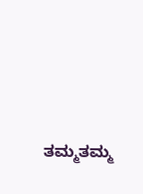ತಮ್ಮತಮ್ಮ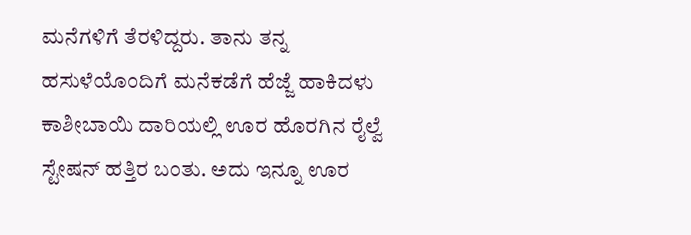ಮನೆಗಳಿಗೆ ತೆರಳಿದ್ದರು. ತಾನು ತನ್ನ ಹಸುಳೆಯೊಂದಿಗೆ ಮನೆಕಡೆಗೆ ಹೆಜ್ಜೆ ಹಾಕಿದಳು ಕಾಶೀಬಾಯಿ ದಾರಿಯಲ್ಲಿ ಊರ ಹೊರಗಿನ ರೈಲ್ವೆ ಸ್ಟೇಷನ್ ಹತ್ತಿರ ಬಂತು. ಅದು ಇನ್ನೂ ಊರ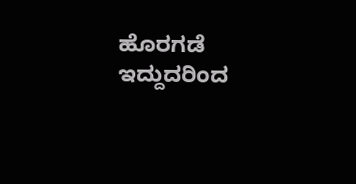ಹೊರಗಡೆ ಇದ್ದುದರಿಂದ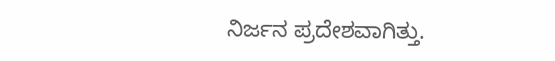ನಿರ್ಜನ ಪ್ರದೇಶವಾಗಿತ್ತು.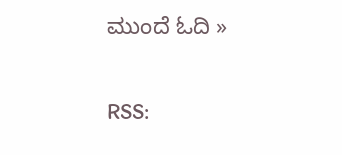ಮುಂದೆ ಓದಿ »


RSS: